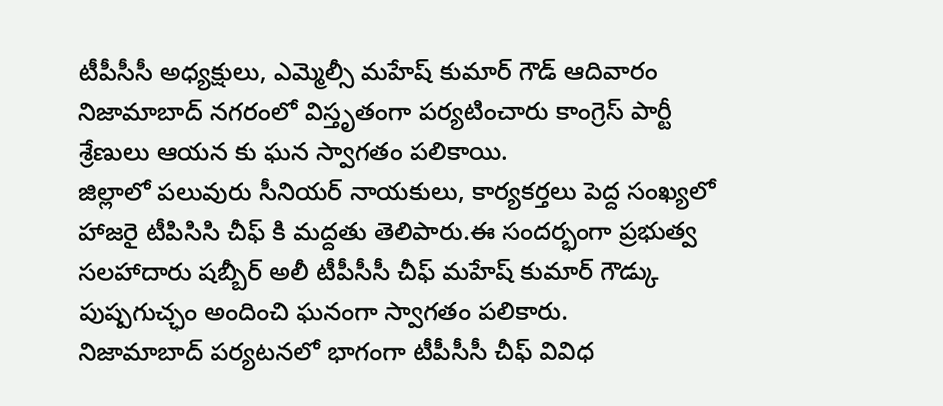టీపీసీసీ అధ్యక్షులు, ఎమ్మెల్సీ మహేష్ కుమార్ గౌడ్ ఆదివారం నిజామాబాద్ నగరంలో విస్తృతంగా పర్యటించారు కాంగ్రెస్ పార్టీ శ్రేణులు ఆయన కు ఘన స్వాగతం పలికాయి.
జిల్లాలో పలువురు సీనియర్ నాయకులు, కార్యకర్తలు పెద్ద సంఖ్యలో హాజరై టీపిసిసి చీఫ్ కి మద్దతు తెలిపారు.ఈ సందర్భంగా ప్రభుత్వ సలహాదారు షబ్బీర్ అలీ టీపీసీసీ చీఫ్ మహేష్ కుమార్ గౌడ్కు పుష్పగుచ్ఛం అందించి ఘనంగా స్వాగతం పలికారు.
నిజామాబాద్ పర్యటనలో భాగంగా టీపీసీసీ చీఫ్ వివిధ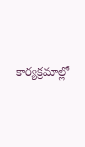కార్యక్రమాల్లో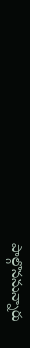పాల్గొననున్నారు